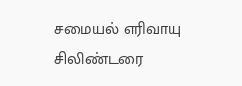சமையல் எரிவாயு சிலிண்டரை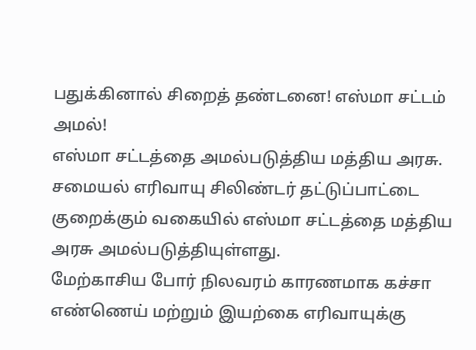பதுக்கினால் சிறைத் தண்டனை! எஸ்மா சட்டம் அமல்!
எஸ்மா சட்டத்தை அமல்படுத்திய மத்திய அரசு.
சமையல் எரிவாயு சிலிண்டர் தட்டுப்பாட்டை குறைக்கும் வகையில் எஸ்மா சட்டத்தை மத்திய அரசு அமல்படுத்தியுள்ளது.
மேற்காசிய போர் நிலவரம் காரணமாக கச்சா எண்ணெய் மற்றும் இயற்கை எரிவாயுக்கு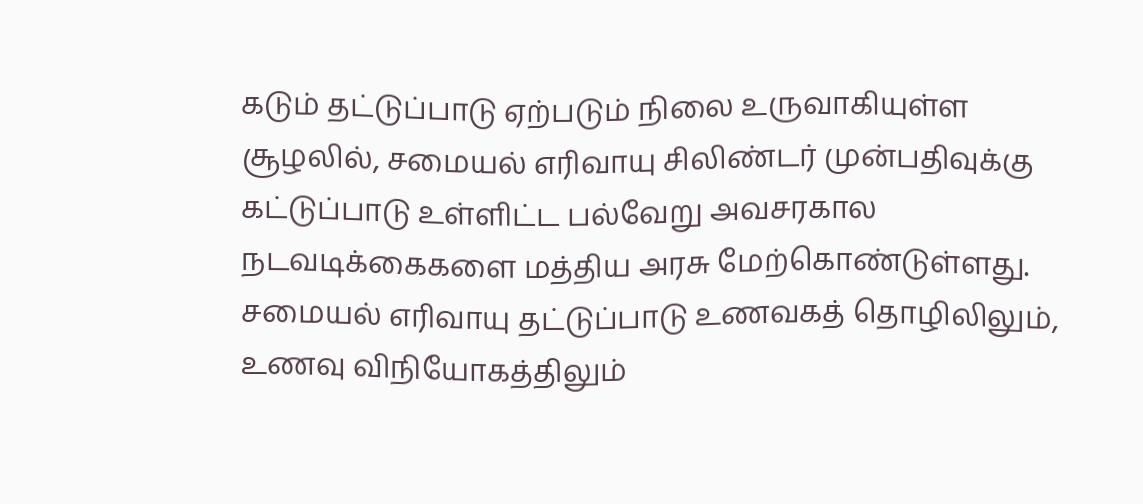கடும் தட்டுப்பாடு ஏற்படும் நிலை உருவாகியுள்ள சூழலில், சமையல் எரிவாயு சிலிண்டர் முன்பதிவுக்கு கட்டுப்பாடு உள்ளிட்ட பல்வேறு அவசரகால நடவடிக்கைகளை மத்திய அரசு மேற்கொண்டுள்ளது.
சமையல் எரிவாயு தட்டுப்பாடு உணவகத் தொழிலிலும், உணவு விநியோகத்திலும்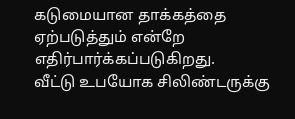கடுமையான தாக்கத்தை ஏற்படுத்தும் என்றே எதிர்பார்க்கப்படுகிறது.
வீட்டு உபயோக சிலிண்டருக்கு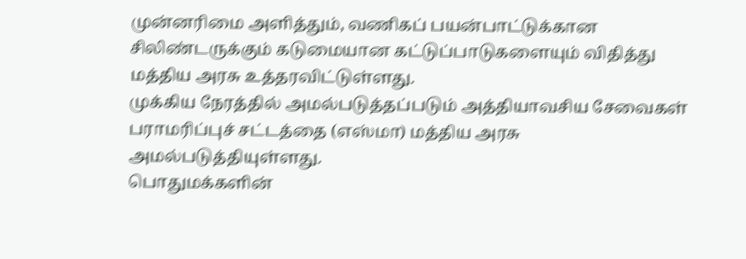முன்னரிமை அளித்தும், வணிகப் பயன்பாட்டுக்கான சிலிண்டருக்கும் கடுமையான கட்டுப்பாடுகளையும் விதித்து மத்திய அரசு உத்தரவிட்டுள்ளது.
முக்கிய நேரத்தில் அமல்படுத்தப்படும் அத்தியாவசிய சேவைகள் பராமரிப்புச் சட்டத்தை (எஸ்மா) மத்திய அரசு அமல்படுத்தியுள்ளது.
பொதுமக்களின்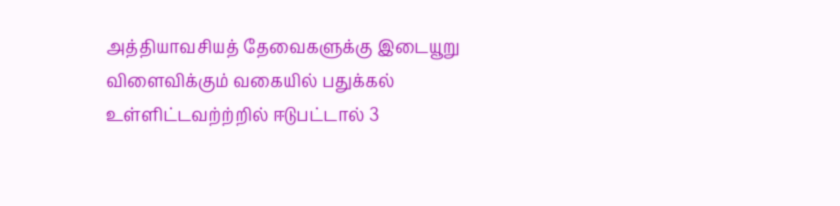அத்தியாவசியத் தேவைகளுக்கு இடையூறு விளைவிக்கும் வகையில் பதுக்கல் உள்ளிட்டவற்ற்றில் ஈடுபட்டால் 3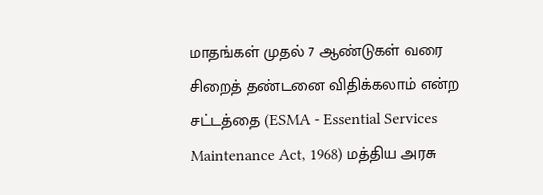மாதங்கள் முதல் 7 ஆண்டுகள் வரை சிறைத் தண்டனை விதிக்கலாம் என்ற சட்டத்தை (ESMA - Essential Services Maintenance Act, 1968) மத்திய அரசு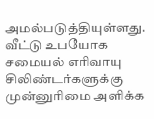அமல்படுத்தியுள்ளது.
வீட்டு உபயோக சமையல் எரிவாயு சிலிண்டர்களுக்கு முன்னுரிமை அளிக்க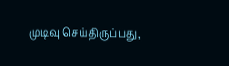முடிவு செய்திருப்பது,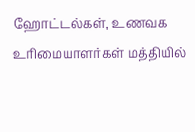ஹோட்டல்கள், உணவக உரிமையாளர்கள் மத்தியில்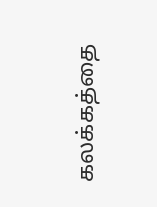கலக்கத்தை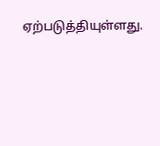ஏற்படுத்தியுள்ளது.